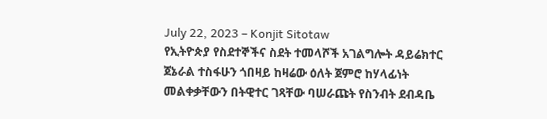July 22, 2023 – Konjit Sitotaw
የኢትዮጵያ የስደተኞችና ስደት ተመላሾች አገልግሎት ዳይሬክተር ጀኔራል ተስፋሁን ጎበዛይ ከዛሬው ዕለት ጀምሮ ከሃላፊነት መልቀቃቸውን በትዊተር ገጻቸው ባሠራጩት የስንብት ደብዳቤ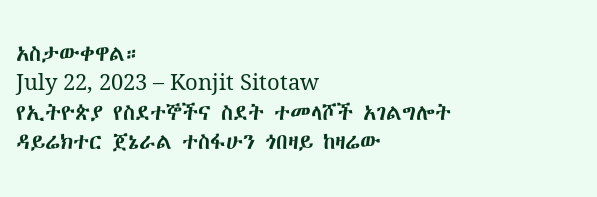አስታውቀዋል።
July 22, 2023 – Konjit Sitotaw
የኢትዮጵያ የስደተኞችና ስደት ተመላሾች አገልግሎት ዳይሬክተር ጀኔራል ተስፋሁን ጎበዛይ ከዛሬው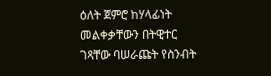ዕለት ጀምሮ ከሃላፊነት መልቀቃቸውን በትዊተር ገጻቸው ባሠራጩት የስንብት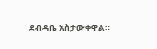ደብዳቤ አስታውቀዋል።